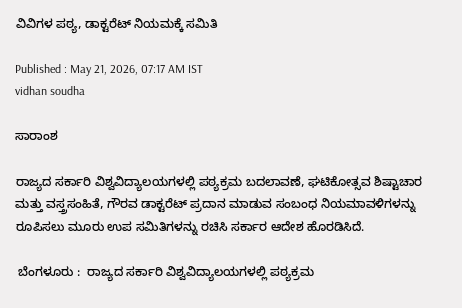ವಿವಿಗಳ ಪಠ್ಯ, ಡಾಕ್ಟರೆಟ್‌ ನಿಯಮಕ್ಕೆ ಸಮಿತಿ

Published : May 21, 2026, 07:17 AM IST
vidhan soudha

ಸಾರಾಂಶ

ರಾಜ್ಯದ ಸರ್ಕಾರಿ ವಿಶ್ವವಿದ್ಯಾಲಯಗಳಲ್ಲಿ ಪಠ್ಯಕ್ರಮ ಬದಲಾವಣೆ, ಘಟಿಕೋತ್ಸವ ಶಿಷ್ಟಾಚಾರ ಮತ್ತು ವಸ್ತ್ರಸಂಹಿತೆ, ಗೌರವ ಡಾಕ್ಟರೆಟ್ ಪ್ರದಾನ ಮಾಡುವ ಸಂಬಂಧ ನಿಯಮಾವಳಿಗಳನ್ನು ರೂಪಿಸಲು ಮೂರು ಉಪ ಸಮಿತಿಗಳನ್ನು ರಚಿಸಿ ಸರ್ಕಾರ ಆದೇಶ ಹೊರಡಿಸಿದೆ.

 ಬೆಂಗಳೂರು :  ರಾಜ್ಯದ ಸರ್ಕಾರಿ ವಿಶ್ವವಿದ್ಯಾಲಯಗಳಲ್ಲಿ ಪಠ್ಯಕ್ರಮ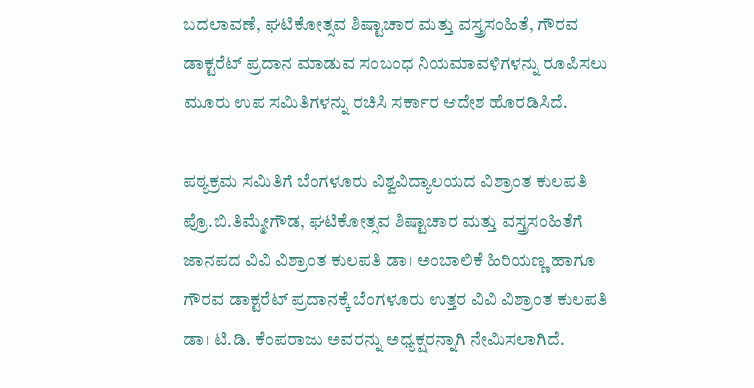ಬದಲಾವಣೆ, ಘಟಿಕೋತ್ಸವ ಶಿಷ್ಟಾಚಾರ ಮತ್ತು ವಸ್ತ್ರಸಂಹಿತೆ, ಗೌರವ ಡಾಕ್ಟರೆಟ್ ಪ್ರದಾನ ಮಾಡುವ ಸಂಬಂಧ ನಿಯಮಾವಳಿಗಳನ್ನು ರೂಪಿಸಲು ಮೂರು ಉಪ ಸಮಿತಿಗಳನ್ನು ರಚಿಸಿ ಸರ್ಕಾರ ಆದೇಶ ಹೊರಡಿಸಿದೆ.

ಪಠ್ಯಕ್ರಮ ಸಮಿತಿಗೆ ಬೆಂಗಳೂರು ವಿಶ್ವವಿದ್ಯಾಲಯದ ವಿಶ್ರಾಂತ ಕುಲಪತಿ ಪ್ರೊ.ಬಿ.ತಿಮ್ಮೇಗೌಡ, ಘಟಿಕೋತ್ಸವ ಶಿಷ್ಟಾಚಾರ ಮತ್ತು ವಸ್ತ್ರಸಂಹಿತೆಗೆ ಜಾನಪದ ವಿವಿ ವಿಶ್ರಾಂತ ಕುಲಪತಿ ಡಾ। ಅಂಬಾಲಿಕೆ ಹಿರಿಯಣ್ಣ ಹಾಗೂ ಗೌರವ ಡಾಕ್ಟರೆಟ್ ಪ್ರದಾನಕ್ಕೆ ಬೆಂಗಳೂರು ಉತ್ತರ ವಿವಿ ವಿಶ್ರಾಂತ ಕುಲಪತಿ ಡಾ। ಟಿ.ಡಿ. ಕೆಂಪರಾಜು ಅವರನ್ನು ಅಧ್ಯಕ್ಷರನ್ನಾಗಿ ನೇಮಿಸಲಾಗಿದೆ.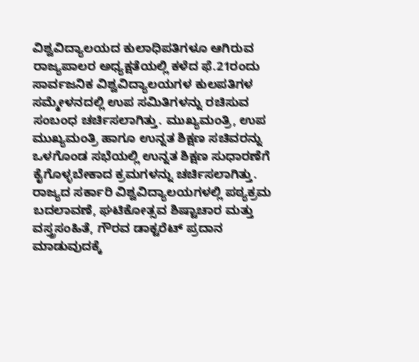ವಿಶ್ವವಿದ್ಯಾಲಯದ ಕುಲಾಧಿಪತಿಗಳೂ ಆಗಿರುವ ರಾಜ್ಯಪಾಲರ ಅಧ್ಯಕ್ಷತೆಯಲ್ಲಿ ಕಳೆದ ಫೆ.21ರಂದು ಸಾರ್ವಜನಿಕ ವಿಶ್ವವಿದ್ಯಾಲಯಗಳ ಕುಲಪತಿಗಳ ಸಮ್ಮೇಳನದಲ್ಲಿ ಉಪ ಸಮಿತಿಗಳನ್ನು ರಚಿಸುವ ಸಂಬಂಧ ಚರ್ಚಿಸಲಾಗಿತ್ತು. ಮುಖ್ಯಮಂತ್ರಿ, ಉಪ ಮುಖ್ಯಮಂತ್ರಿ ಹಾಗೂ ಉನ್ನತ ಶಿಕ್ಷಣ ಸಚಿವರನ್ನು ಒಳಗೊಂಡ ಸಭೆಯಲ್ಲಿ ಉನ್ನತ ಶಿಕ್ಷಣ ಸುಧಾರಣೆಗೆ ಕೈಗೊಳ್ಳಬೇಕಾದ ಕ್ರಮಗಳನ್ನು ಚರ್ಚಿಸಲಾಗಿತ್ತು. ರಾಜ್ಯದ ಸರ್ಕಾರಿ ವಿಶ್ವವಿದ್ಯಾಲಯಗಳಲ್ಲಿ ಪಠ್ಯಕ್ರಮ ಬದಲಾವಣೆ, ಘಟಿಕೋತ್ಸವ ಶಿಷ್ಟಾಚಾರ ಮತ್ತು ವಸ್ತ್ರಸಂಹಿತೆ, ಗೌರವ ಡಾಕ್ಟರೆಟ್ ಪ್ರದಾನ ಮಾಡುವುದಕ್ಕೆ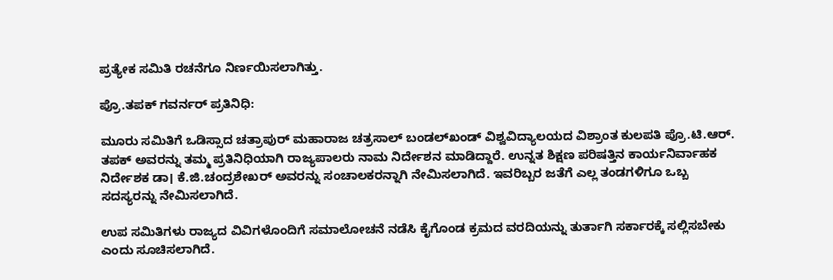ಪ್ರತ್ಯೇಕ ಸಮಿತಿ ರಚನೆಗೂ ನಿರ್ಣಯಿಸಲಾಗಿತ್ತು.

ಪ್ರೊ.ತಪಕ್‌ ಗವರ್ನರ್‌ ಪ್ರತಿನಿಧಿ:

ಮೂರು ಸಮಿತಿಗೆ ಒಡಿಸ್ಸಾದ ಚತ್ರಾಪುರ್ ಮಹಾರಾಜ ಚತ್ರಸಾಲ್ ಬಂಡಲ್‌ಖಂಡ್ ವಿಶ್ವವಿದ್ಯಾಲಯದ ವಿಶ್ರಾಂತ ಕುಲಪತಿ ಪ್ರೊ.ಟಿ.ಆರ್. ತಪಕ್ ಅವರನ್ನು ತಮ್ಮ ಪ್ರತಿನಿಧಿಯಾಗಿ ರಾಜ್ಯಪಾಲರು ನಾಮ ನಿರ್ದೇಶನ ಮಾಡಿದ್ದಾರೆ. ಉನ್ನತ ಶಿಕ್ಷಣ ಪರಿಷತ್ತಿನ ಕಾರ್ಯನಿರ್ವಾಹಕ ನಿರ್ದೇಶಕ ಡಾ। ಕೆ.ಜಿ.ಚಂದ್ರಶೇಖರ್ ಅವರನ್ನು ಸಂಚಾಲಕರನ್ನಾಗಿ ನೇಮಿಸಲಾಗಿದೆ. ಇವರಿಬ್ಬರ ಜತೆಗೆ ಎಲ್ಲ ತಂಡಗಳಿಗೂ ಒಬ್ಬ ಸದಸ್ಯರನ್ನು ನೇಮಿಸಲಾಗಿದೆ.

ಉಪ ಸಮಿತಿಗಳು ರಾಜ್ಯದ ವಿವಿಗಳೊಂದಿಗೆ ಸಮಾಲೋಚನೆ ನಡೆಸಿ ಕೈಗೊಂಡ ಕ್ರಮದ ವರದಿಯನ್ನು ತುರ್ತಾಗಿ ಸರ್ಕಾರಕ್ಕೆ ಸಲ್ಲಿಸಬೇಕು ಎಂದು ಸೂಚಿಸಲಾಗಿದೆ.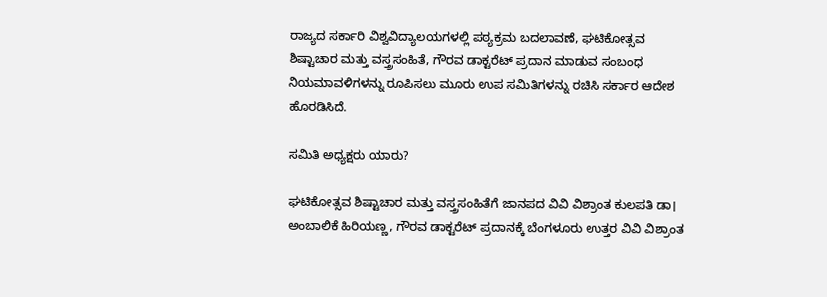ರಾಜ್ಯದ ಸರ್ಕಾರಿ ವಿಶ್ವವಿದ್ಯಾಲಯಗಳಲ್ಲಿ ಪಠ್ಯಕ್ರಮ ಬದಲಾವಣೆ, ಘಟಿಕೋತ್ಸವ ಶಿಷ್ಟಾಚಾರ ಮತ್ತು ವಸ್ತ್ರಸಂಹಿತೆ, ಗೌರವ ಡಾಕ್ಟರೆಟ್ ಪ್ರದಾನ ಮಾಡುವ ಸಂಬಂಧ ನಿಯಮಾವಳಿಗಳನ್ನು ರೂಪಿಸಲು ಮೂರು ಉಪ ಸಮಿತಿಗಳನ್ನು ರಚಿಸಿ ಸರ್ಕಾರ ಆದೇಶ ಹೊರಡಿಸಿದೆ.

ಸಮಿತಿ ಅಧ್ಯಕ್ಷರು ಯಾರು?

ಘಟಿಕೋತ್ಸವ ಶಿಷ್ಟಾಚಾರ ಮತ್ತು ವಸ್ತ್ರಸಂಹಿತೆಗೆ ಜಾನಪದ ವಿವಿ ವಿಶ್ರಾಂತ ಕುಲಪತಿ ಡಾ। ಅಂಬಾಲಿಕೆ ಹಿರಿಯಣ್ಣ, ಗೌರವ ಡಾಕ್ಟರೆಟ್ ಪ್ರದಾನಕ್ಕೆ ಬೆಂಗಳೂರು ಉತ್ತರ ವಿವಿ ವಿಶ್ರಾಂತ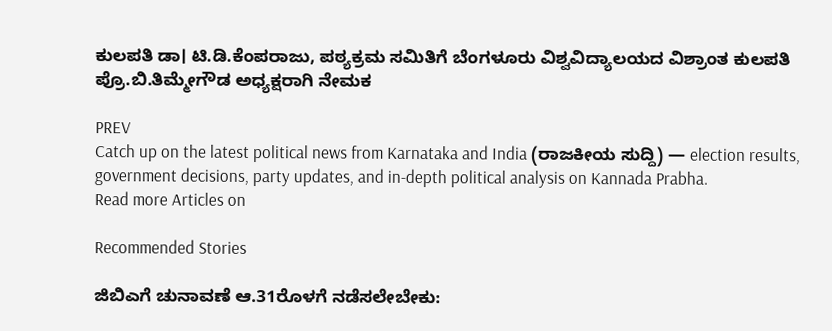ಕುಲಪತಿ ಡಾ। ಟಿ.ಡಿ.ಕೆಂಪರಾಜು, ಪಠ್ಯಕ್ರಮ ಸಮಿತಿಗೆ ಬೆಂಗಳೂರು ವಿಶ್ವವಿದ್ಯಾಲಯದ ವಿಶ್ರಾಂತ ಕುಲಪತಿ ಪ್ರೊ.ಬಿ.ತಿಮ್ಮೇಗೌಡ ಅಧ್ಯಕ್ಷರಾಗಿ ನೇಮಕ

PREV
Catch up on the latest political news from Karnataka and India (ರಾಜಕೀಯ ಸುದ್ದಿ) — election results, government decisions, party updates, and in-depth political analysis on Kannada Prabha.
Read more Articles on

Recommended Stories

ಜಿಬಿಎಗೆ ಚುನಾವಣೆ ಆ.31ರೊಳಗೆ ನಡೆಸಲೇಬೇಕು: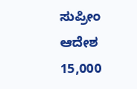ಸುಪ್ರೀಂ ಆದೇಶ
15,000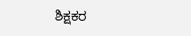ಶಿಕ್ಷಕರ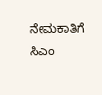ನೇಮಕಾತಿಗೆ ಸಿಎಂ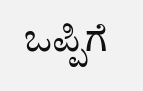ಒಪ್ಪಿಗೆ